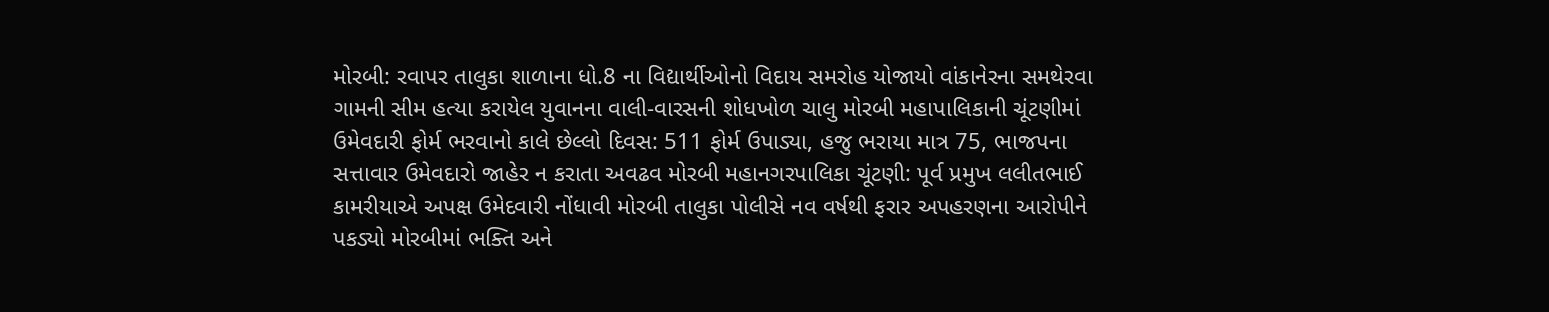મોરબી: રવાપર તાલુકા શાળાના ધો.8 ના વિદ્યાર્થીઓનો વિદાય સમરોહ યોજાયો વાંકાનેરના સમથેરવા ગામની સીમ હત્યા કરાયેલ યુવાનના વાલી-વારસની શોધખોળ ચાલુ મોરબી મહાપાલિકાની ચૂંટણીમાં ઉમેવદારી ફોર્મ ભરવાનો કાલે છેલ્લો દિવસ: 511 ફોર્મ ઉપાડ્યા, હજુ ભરાયા માત્ર 75, ભાજપના સત્તાવાર ઉમેવદારો જાહેર ન કરાતા અવઢવ મોરબી મહાનગરપાલિકા ચૂંટણી: પૂર્વ પ્રમુખ લલીતભાઈ કામરીયાએ અપક્ષ ઉમેદવારી નોંધાવી મોરબી તાલુકા પોલીસે નવ વર્ષથી ફરાર અપહરણના આરોપીને પકડ્યો મોરબીમાં ભક્તિ અને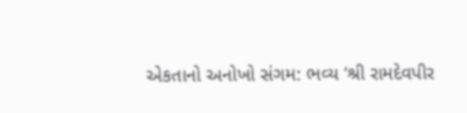એકતાનો અનોખો સંગમ: ભવ્ય ‘શ્રી રામદેવપીર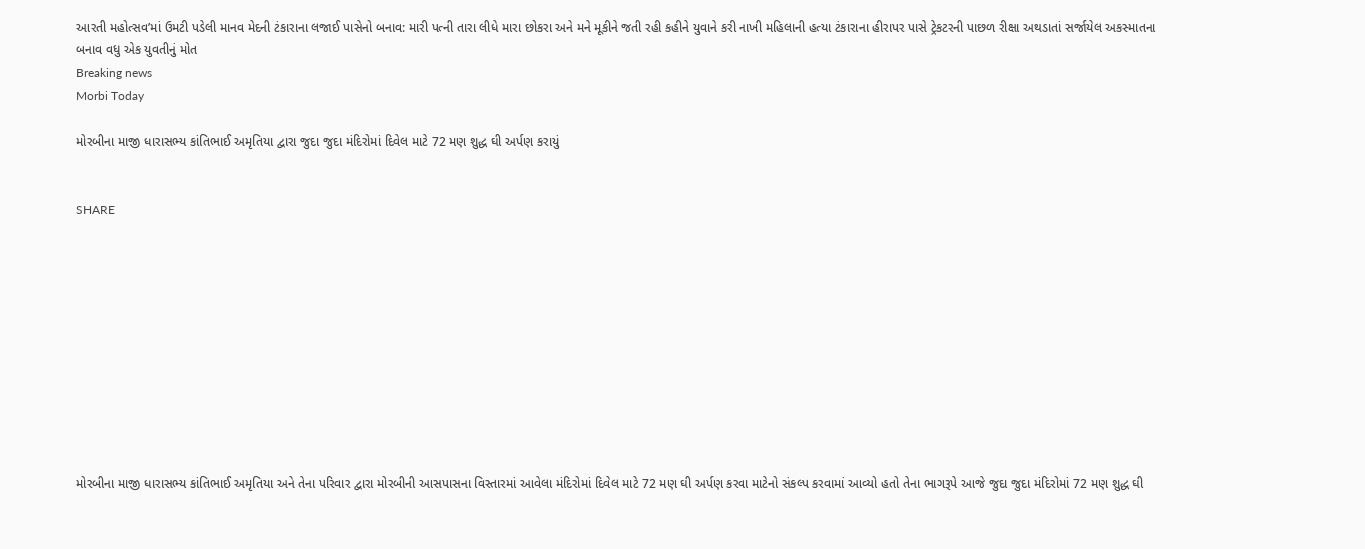આરતી મહોત્સવ’માં ઉમટી પડેલી માનવ મેદની ટંકારાના લજાઈ પાસેનો બનાવ: મારી પત્ની તારા લીધે મારા છોકરા અને મને મૂકીને જતી રહી કહીને યુવાને કરી નાખી મહિલાની હત્યા ટંકારાના હીરાપર પાસે ટ્રેકટરની પાછળ રીક્ષા અથડાતાં સર્જાયેલ અકસ્માતના બનાવ વધુ એક યુવતીનું મોત
Breaking news
Morbi Today

મોરબીના માજી ધારાસભ્ય કાંતિભાઈ અમૃતિયા દ્વારા જુદા જુદા મંદિરોમાં દિવેલ માટે 72 મણ શુદ્ધ ઘી અર્પણ કરાયું


SHARE











મોરબીના માજી ધારાસભ્ય કાંતિભાઈ અમૃતિયા અને તેના પરિવાર દ્વારા મોરબીની આસપાસના વિસ્તારમાં આવેલા મંદિરોમાં દિવેલ માટે 72 મણ ઘી અર્પણ કરવા માટેનો સંકલ્પ કરવામાં આવ્યો હતો તેના ભાગરૂપે આજે જુદા જુદા મંદિરોમાં 72 મણ શુદ્ધ ઘી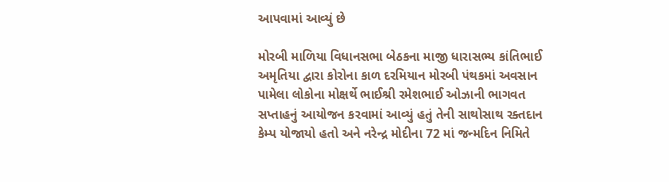આપવામાં આવ્યું છે

મોરબી માળિયા વિધાનસભા બેઠકના માજી ધારાસભ્ય કાંતિભાઈ અમૃતિયા દ્વારા કોરોના કાળ દરમિયાન મોરબી પંથકમાં અવસાન પામેલા લોકોના મોક્ષર્થે ભાઈશ્રી રમેશભાઈ ઓઝાની ભાગવત સપ્તાહનું આયોજન કરવામાં આવ્યું હતું તેની સાથોસાથ રક્તદાન કેમ્પ યોજાયો હતો અને નરેન્દ્ર મોદીના 72 માં જન્મદિન નિમિતે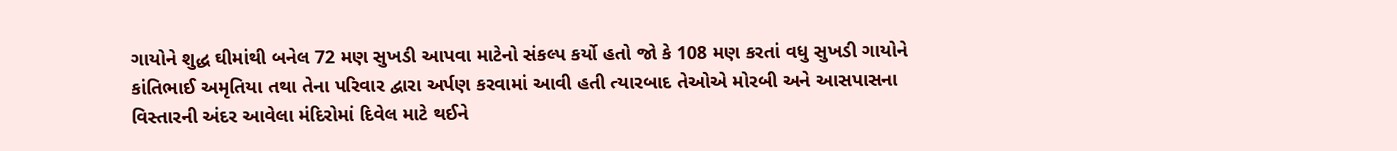ગાયોને શુદ્ધ ઘીમાંથી બનેલ 72 મણ સુખડી આપવા માટેનો સંકલ્પ કર્યો હતો જો કે 108 મણ કરતાં વધુ સુખડી ગાયોને કાંતિભાઈ અમૃતિયા તથા તેના પરિવાર દ્વારા અર્પણ કરવામાં આવી હતી ત્યારબાદ તેઓએ મોરબી અને આસપાસના વિસ્તારની અંદર આવેલા મંદિરોમાં દિવેલ માટે થઈને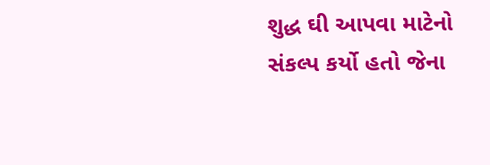શુદ્ધ ઘી આપવા માટેનો સંકલ્પ કર્યો હતો જેના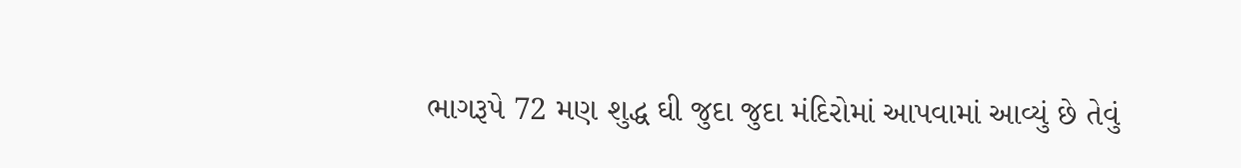ભાગરૂપે 72 મણ શુદ્ધ ઘી જુદા જુદા મંદિરોમાં આપવામાં આવ્યું છે તેવું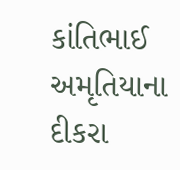કાંતિભાઈ અમૃતિયાના દીકરા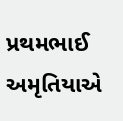પ્રથમભાઈ અમૃતિયાએ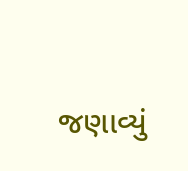જણાવ્યું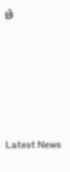છે






Latest News